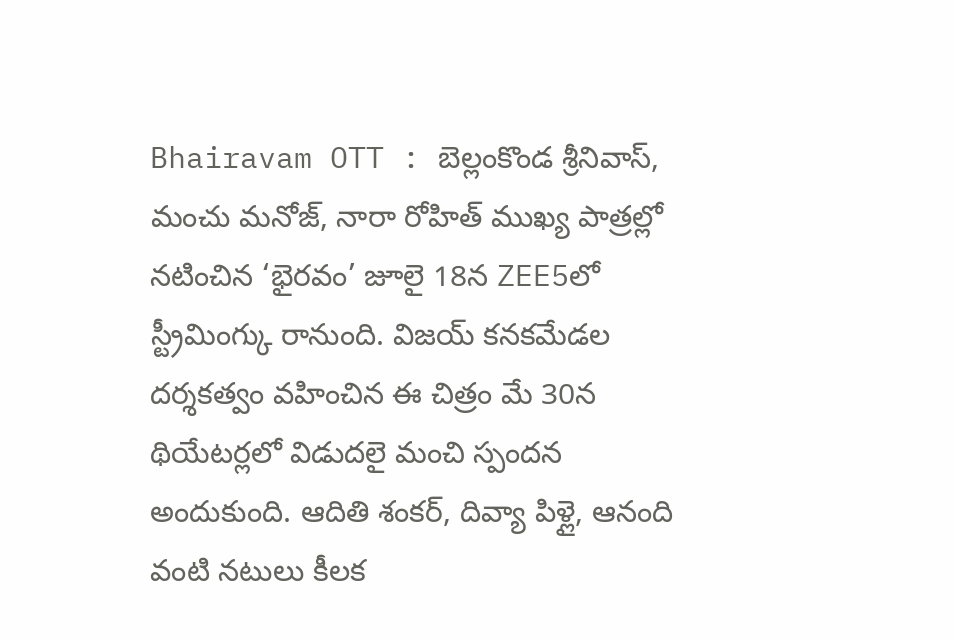Bhairavam OTT : బెల్లంకొండ శ్రీనివాస్, మంచు మనోజ్, నారా రోహిత్ ముఖ్య పాత్రల్లో నటించిన ‘భైరవం’ జూలై 18న ZEE5లో స్ట్రీమింగ్కు రానుంది. విజయ్ కనకమేడల దర్శకత్వం వహించిన ఈ చిత్రం మే 30న థియేటర్లలో విడుదలై మంచి స్పందన అందుకుంది. ఆదితి శంకర్, దివ్యా పిళ్లై, ఆనంది వంటి నటులు కీలక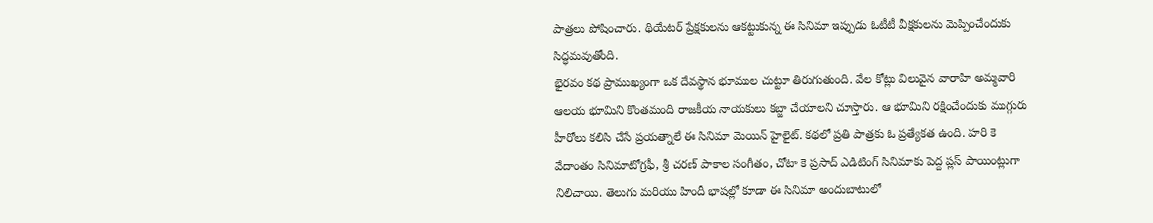పాత్రలు పోషించారు. థియేటర్ ప్రేక్షకులను ఆకట్టుకున్న ఈ సినిమా ఇప్పుడు ఓటీటీ వీక్షకులను మెప్పించేందుకు సిద్ధమవుతోంది.
భైరవం కథ ప్రాముఖ్యంగా ఒక దేవస్థాన భూముల చుట్టూ తిరుగుతుంది. వేల కోట్లు విలువైన వారాహి అమ్మవారి ఆలయ భూమిని కొంతమంది రాజకీయ నాయకులు కబ్జా చేయాలని చూస్తారు. ఆ భూమిని రక్షించేందుకు ముగ్గురు హీరోలు కలిసి చేసే ప్రయత్నాలే ఈ సినిమా మెయిన్ హైలైట్. కథలో ప్రతి పాత్రకు ఓ ప్రత్యేకత ఉంది. హరి కె వేదాంతం సినిమాటోగ్రఫీ, శ్రీ చరణ్ పాకాల సంగీతం, చోటా కె ప్రసాద్ ఎడిటింగ్ సినిమాకు పెద్ద ప్లస్ పాయింట్లుగా నిలిచాయి. తెలుగు మరియు హిందీ భాషల్లో కూడా ఈ సినిమా అందుబాటులో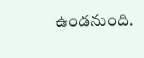ఉండనుంది.